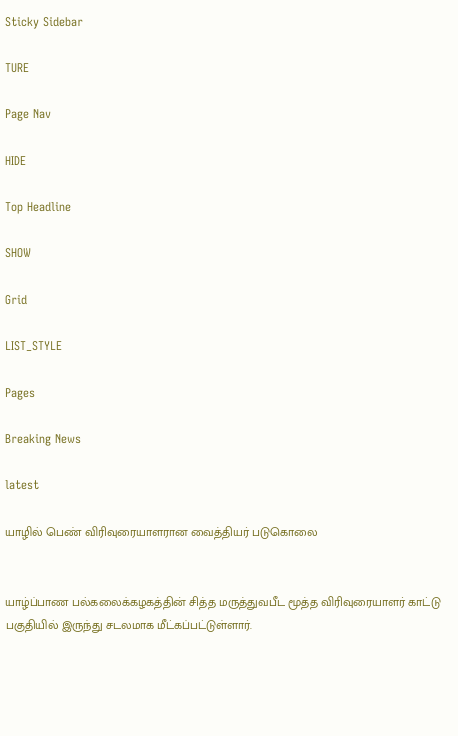Sticky Sidebar

TURE

Page Nav

HIDE

Top Headline

SHOW

Grid

LIST_STYLE

Pages

Breaking News

latest

யாழில் பெண் விரிவுரையாளரான வைத்தியர் படுகொலை


யாழ்ப்பாண பல்கலைக்கழகத்தின் சித்த மருத்துவபீட மூத்த விரிவுரையாளர் காட்டு பகுதியில் இருந்து சடலமாக மீட்கப்பட்டுள்ளார்.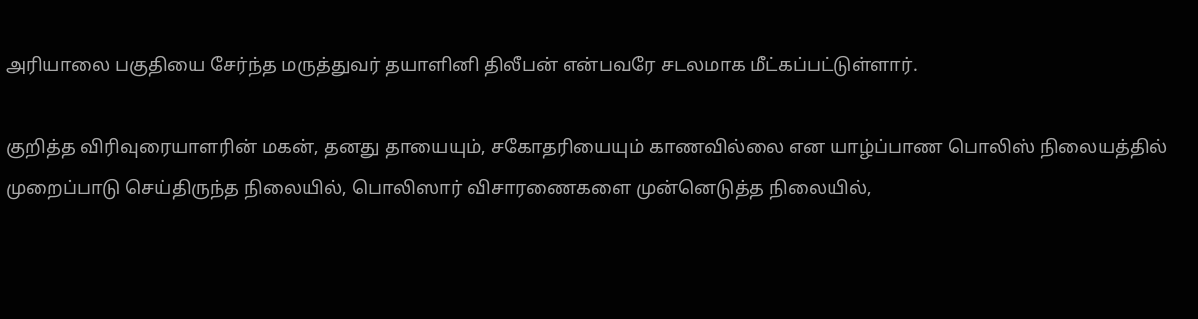அரியாலை பகுதியை சேர்ந்த மருத்துவர் தயாளினி திலீபன் என்பவரே சடலமாக மீட்கப்பட்டுள்ளார்.

குறித்த விரிவுரையாளரின் மகன், தனது தாயையும், சகோதரியையும் காணவில்லை என யாழ்ப்பாண பொலிஸ் நிலையத்தில் முறைப்பாடு செய்திருந்த நிலையில், பொலிஸார் விசாரணைகளை முன்னெடுத்த நிலையில்,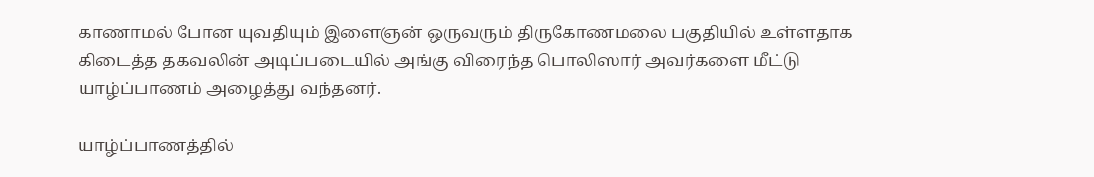காணாமல் போன யுவதியும் இளைஞன் ஒருவரும் திருகோணமலை பகுதியில் உள்ளதாக கிடைத்த தகவலின் அடிப்படையில் அங்கு விரைந்த பொலிஸார் அவர்களை மீட்டு யாழ்ப்பாணம் அழைத்து வந்தனர்.

யாழ்ப்பாணத்தில்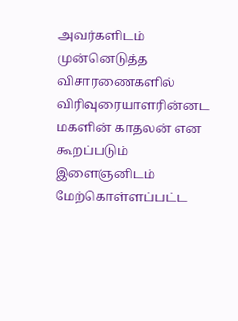அவர்களிடம் முன்னெடுத்த விசாரணைகளில் விரிவுரையாளரின்னட மகளின் காதலன் என கூறப்படும் இளைஞனிடம் மேற்கொள்ளப்பட்ட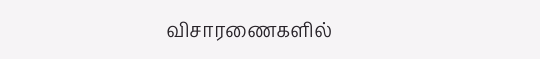விசாரணைகளில்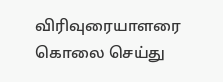விரிவுரையாளரை கொலை செய்து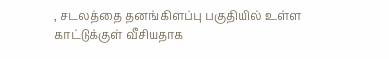, சடலத்தை தனங்கிளப்பு பகுதியில் உள்ள காட்டுக்குள் வீசியதாக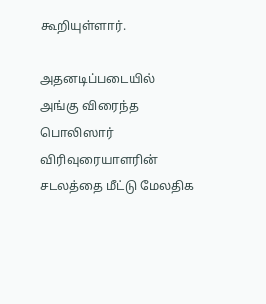கூறியுள்ளார்.

அதனடிப்படையில் அங்கு விரைந்த பொலிஸார் விரிவுரையாளரின் சடலத்தை மீட்டு மேலதிக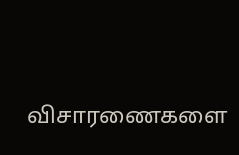விசாரணைகளை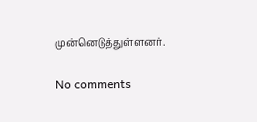முன்னெடுத்துள்ளனர்.

No comments